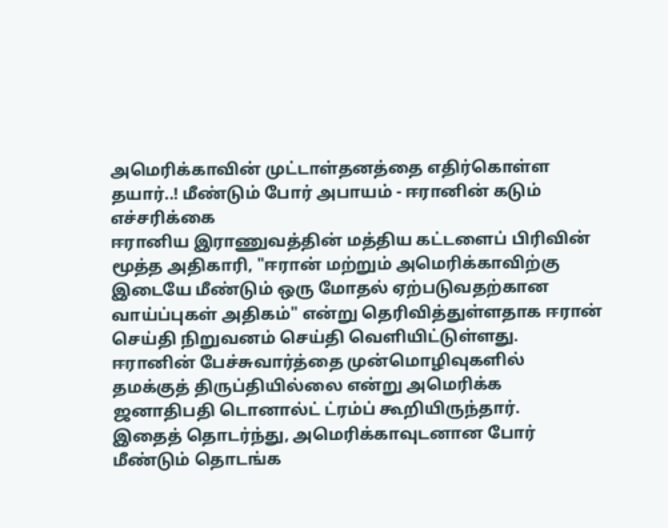அமெரிக்காவின் முட்டாள்தனத்தை எதிர்கொள்ள தயார்..! மீண்டும் போர் அபாயம் - ஈரானின் கடும் எச்சரிக்கை
ஈரானிய இராணுவத்தின் மத்திய கட்டளைப் பிரிவின் மூத்த அதிகாரி, "ஈரான் மற்றும் அமெரிக்காவிற்கு இடையே மீண்டும் ஒரு மோதல் ஏற்படுவதற்கான வாய்ப்புகள் அதிகம்" என்று தெரிவித்துள்ளதாக ஈரான் செய்தி நிறுவனம் செய்தி வெளியிட்டுள்ளது.
ஈரானின் பேச்சுவார்த்தை முன்மொழிவுகளில் தமக்குத் திருப்தியில்லை என்று அமெரிக்க ஜனாதிபதி டொனால்ட் ட்ரம்ப் கூறியிருந்தார்.
இதைத் தொடர்ந்து, அமெரிக்காவுடனான போர் மீண்டும் தொடங்க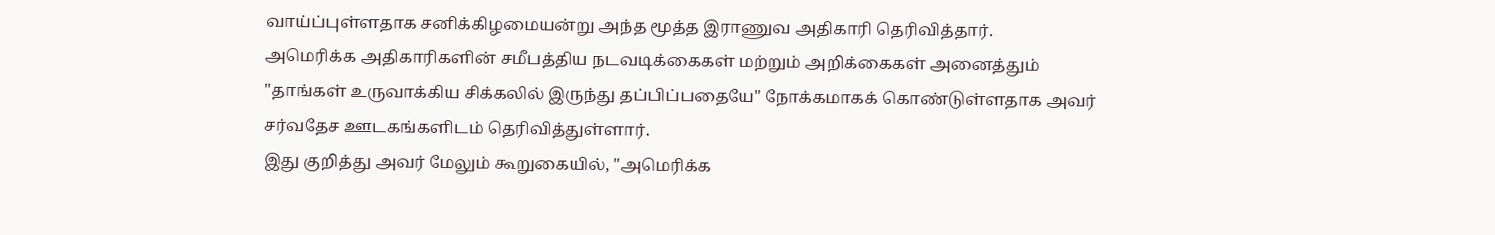வாய்ப்புள்ளதாக சனிக்கிழமையன்று அந்த மூத்த இராணுவ அதிகாரி தெரிவித்தார்.
அமெரிக்க அதிகாரிகளின் சமீபத்திய நடவடிக்கைகள் மற்றும் அறிக்கைகள் அனைத்தும் "தாங்கள் உருவாக்கிய சிக்கலில் இருந்து தப்பிப்பதையே" நோக்கமாகக் கொண்டுள்ளதாக அவர் சர்வதேச ஊடகங்களிடம் தெரிவித்துள்ளார்.
இது குறித்து அவர் மேலும் கூறுகையில், "அமெரிக்க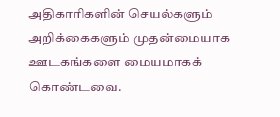அதிகாரிகளின் செயல்களும் அறிக்கைகளும் முதன்மையாக ஊடகங்களை மையமாகக் கொண்டவை.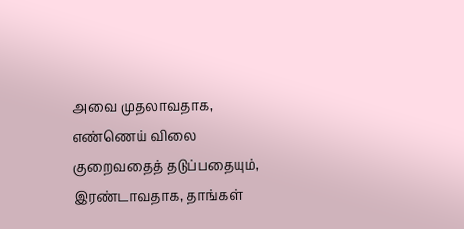அவை முதலாவதாக, எண்ணெய் விலை குறைவதைத் தடுப்பதையும், இரண்டாவதாக, தாங்கள்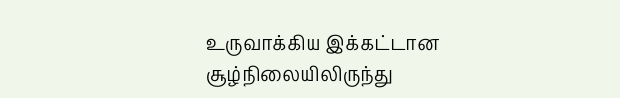உருவாக்கிய இக்கட்டான சூழ்நிலையிலிருந்து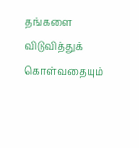தங்களை விடுவித்துக் கொள்வதையும்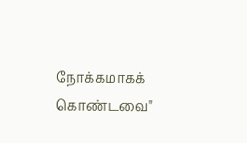நோக்கமாகக் கொண்டவை"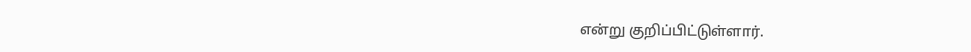என்று குறிப்பிட்டுள்ளார்.